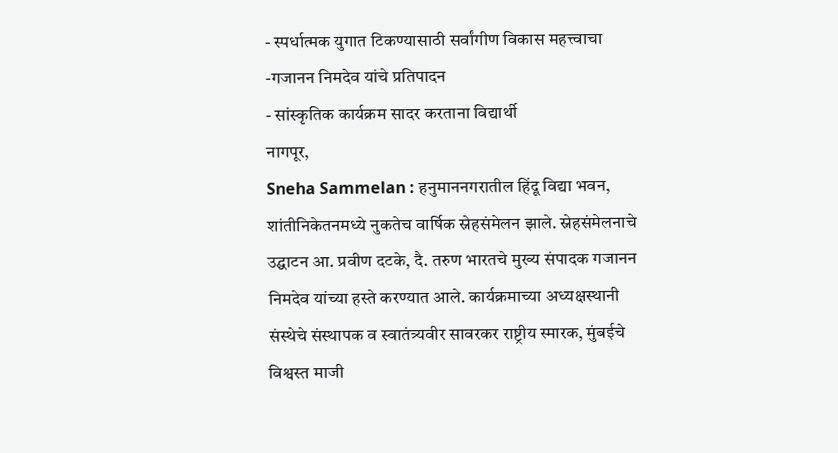- स्पर्धात्मक युगात टिकण्यासाठी सर्वांगीण विकास महत्त्वाचा
-गजानन निमदेव यांचे प्रतिपादन
- सांस्कृतिक कार्यक्रम सादर करताना विद्यार्थी
नागपूर,
Sneha Sammelan : हनुमाननगरातील हिंदू विद्या भवन, शांतीनिकेतनमध्ये नुकतेच वार्षिक स्नेहसंमेलन झाले. स्नेहसंमेलनाचे उद्घाटन आ. प्रवीण दटके, दै. तरुण भारतचे मुख्य संपादक गजानन निमदेव यांच्या हस्ते करण्यात आले. कार्यक्रमाच्या अध्यक्षस्थानी संस्थेचे संस्थापक व स्वातंत्र्यवीर सावरकर राष्ट्रीय स्मारक, मुंबईचे विश्वस्त माजी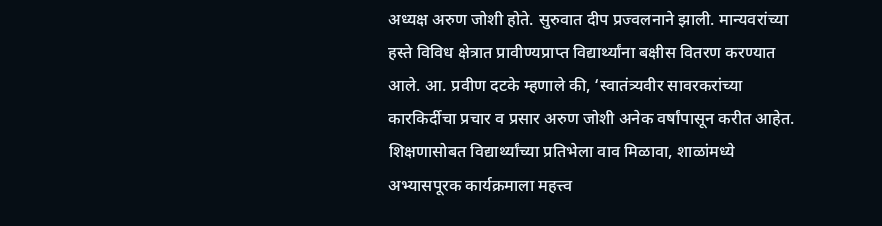अध्यक्ष अरुण जोशी होते. सुरुवात दीप प्रज्वलनाने झाली. मान्यवरांच्या हस्ते विविध क्षेत्रात प्रावीण्यप्राप्त विद्यार्थ्यांना बक्षीस वितरण करण्यात आले. आ. प्रवीण दटके म्हणाले की, ‘स्वातंत्र्यवीर सावरकरांच्या कारकिर्दीचा प्रचार व प्रसार अरुण जोशी अनेक वर्षांपासून करीत आहेत. शिक्षणासोबत विद्यार्थ्यांच्या प्रतिभेला वाव मिळावा, शाळांमध्ये अभ्यासपूरक कार्यक्रमाला महत्त्व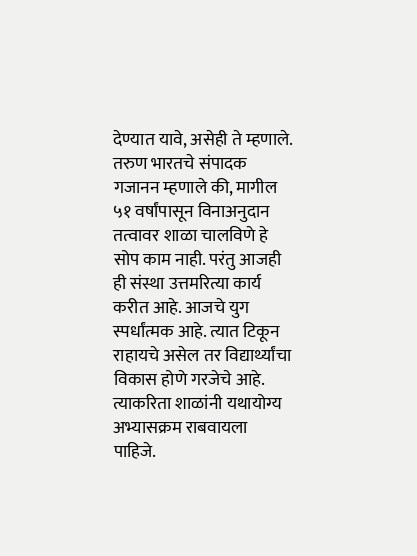देण्यात यावे, असेही ते म्हणाले.
तरुण भारतचे संपादक गजानन म्हणाले की, मागील ५१ वर्षांपासून विनाअनुदान तत्वावर शाळा चालविणे हे सोप काम नाही. परंतु आजही ही संस्था उत्तमरित्या कार्य करीत आहे. आजचे युग स्पर्धांत्मक आहे. त्यात टिकून राहायचे असेल तर विद्यार्थ्यांचा विकास होणे गरजेचे आहे. त्याकरिता शाळांनी यथायोग्य अभ्यासक्रम राबवायला पाहिजे.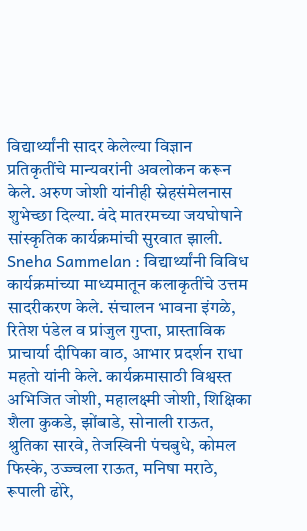विद्यार्थ्यांनी सादर केलेल्या विज्ञान प्रतिकृतींचे मान्यवरांनी अवलोकन करून केले. अरुण जोशी यांनीही स्नेहसंमेलनास शुभेच्छा दिल्या. वंदे मातरमच्या जयघोषाने सांस्कृतिक कार्यक्रमांची सुरवात झाली.
Sneha Sammelan : विद्यार्थ्यांनी विविध कार्यक्रमांच्या माध्यमातून कलाकृतींचे उत्तम सादरीकरण केले. संचालन भावना इंगळे, रितेश पंडेल व प्रांजुल गुप्ता, प्रास्ताविक प्राचार्या दीपिका वाठ, आभार प्रदर्शन राधा महतो यांनी केले. कार्यक्रमासाठी विश्वस्त अभिजित जोशी, महालक्ष्मी जोशी, शिक्षिका शैला कुकडे, झोंबाडे, सोनाली राऊत, श्रुतिका सारवे, तेजस्विनी पंचबुधे, कोमल फिस्के, उज्ज्वला राऊत, मनिषा मराठे, रूपाली ढोरे,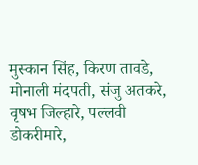मुस्कान सिंह, किरण तावडे, मोनाली मंदपती, संजु अतकरे, वृषभ जिल्हारे, पल्लवी डोकरीमारे,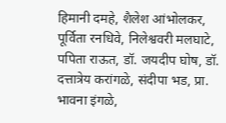हिमानी दमहे, शैलेश आंभोलकर, पूर्विता रनधिवे, निलेश्ववरी मलघाटे, पपिता राऊत, डॉ. जयदीप घोष, डॉ. दत्तात्रेय करांगळे, संदीपा भड, प्रा. भावना इंगळे,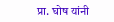प्रा. घोष यांनी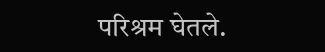परिश्रम घेतले.